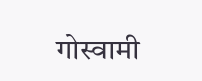गोस्वामी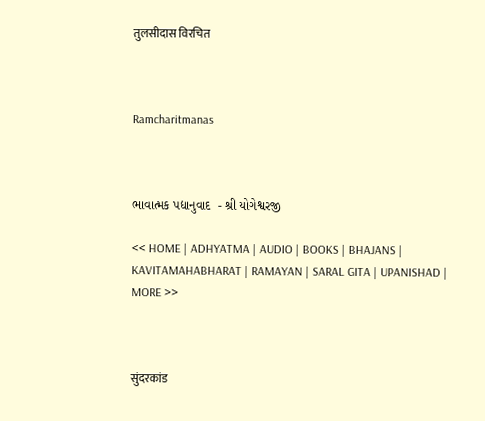तुलसीदास विरचित



Ramcharitmanas



ભાવાત્મક પદ્યાનુવાદ  - શ્રી યોગેશ્વરજી

<< HOME | ADHYATMA | AUDIO | BOOKS | BHAJANS | KAVITAMAHABHARAT | RAMAYAN | SARAL GITA | UPANISHAD | MORE >>



सुंदरकांड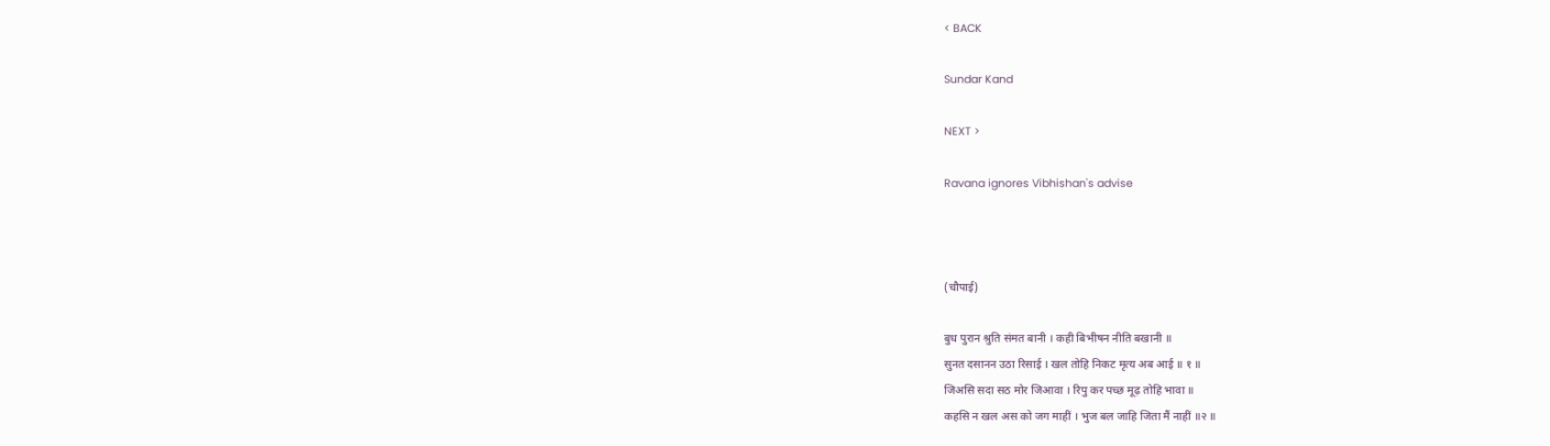< BACK

Sundar Kand

NEXT >

Ravana ignores Vibhishan's advise



(चौपाई)

बुध पुरान श्रुति संमत बानी । कही बिभीषन नीति बखानी ॥
सुनत दसानन उठा रिसाई । खल तोहि निकट मृत्य अब आई ॥ १ ॥
जिअसि सदा सठ मोर जिआवा । रिपु कर पच्छ मूढ़ तोहि भावा ॥
कहसि न खल अस को जग माहीं । भुज बल जाहि जिता मैं नाहीं ॥२ ॥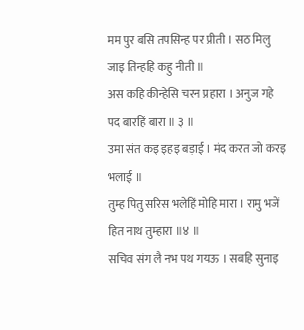मम पुर बसि तपसिन्ह पर प्रीती । सठ मिलु जाइ तिन्हहि कहु नीती ॥
अस कहि कीन्हेसि चरन प्रहारा । अनुज गहे पद बारहिं बारा ॥ ३ ॥
उमा संत कइ इहइ बड़ाई । मंद करत जो करइ भलाई ॥
तुम्ह पितु सरिस भलेहिं मोहि मारा । रामु भजें हित नाथ तुम्हारा ॥४ ॥
सचिव संग लै नभ पथ गयऊ । सबहि सुनाइ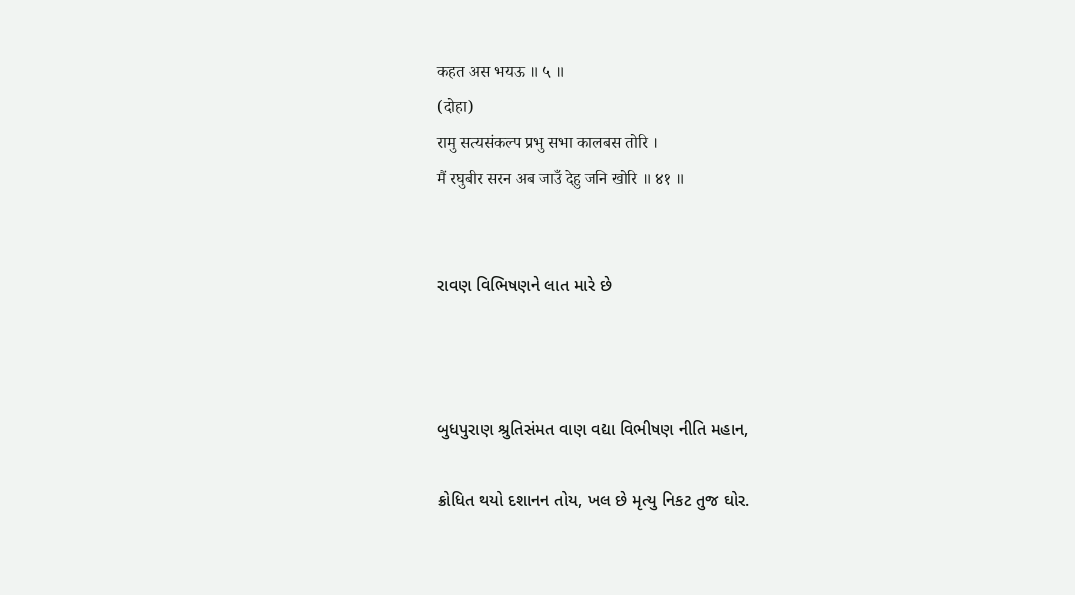कहत अस भयऊ ॥ ५ ॥
(दोहा)
रामु सत्यसंकल्प प्रभु सभा कालबस तोरि ।
मैं रघुबीर सरन अब जाउँ देहु जनि खोरि ॥ ४१ ॥


રાવણ વિભિષણને લાત મારે છે



બુધપુરાણ શ્રુતિસંમત વાણ વદ્યા વિભીષણ નીતિ મહાન,

ક્રોધિત થયો દશાનન તોય, ખલ છે મૃત્યુ નિકટ તુજ ઘોર.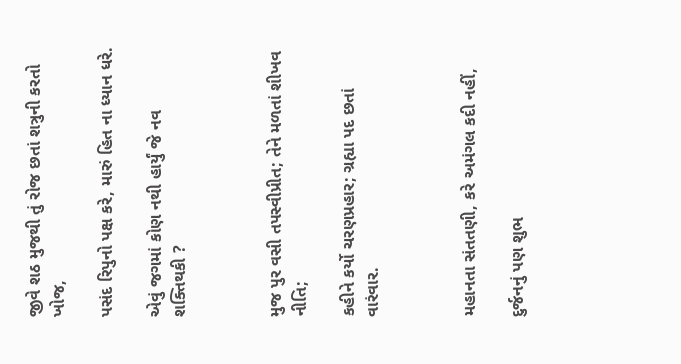જીવે શઠ મુજથી તું રોજ છતાં શત્રુની કરતો ખોજ,

પસંદ રિપુનો પક્ષ કરે, મારું હિત ના ધ્યાન ધરે.

એવું જગમાં કોણ નથી હાર્યું જે નવ શક્તિથકી ?



મુજ પુર વસી તપસ્વીપ્રીત; તેને મળતાં શીખવ નીતિ;

કહીને કર્યો ચરણપ્રહાર; ગ્રહ્યા પદ છતાં વારંવાર.



મહાનતા સંતતણી, કરે અમંગલ કદી નહીં,

દુર્જનનું પણ શુભ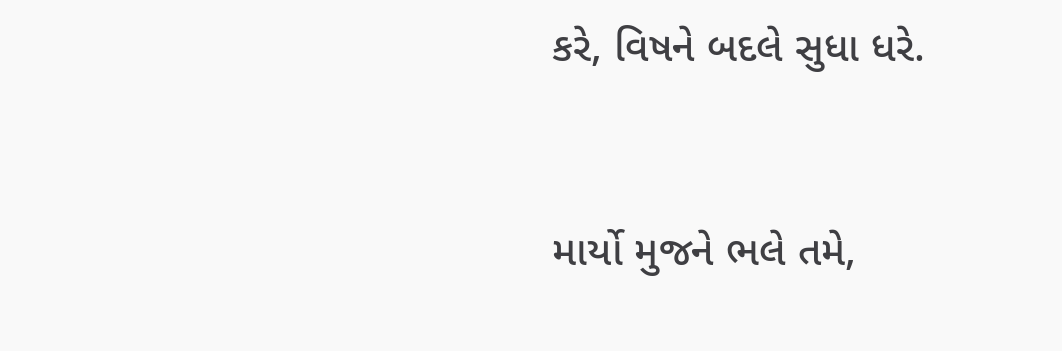કરે, વિષને બદલે સુધા ધરે.



માર્યો મુજને ભલે તમે,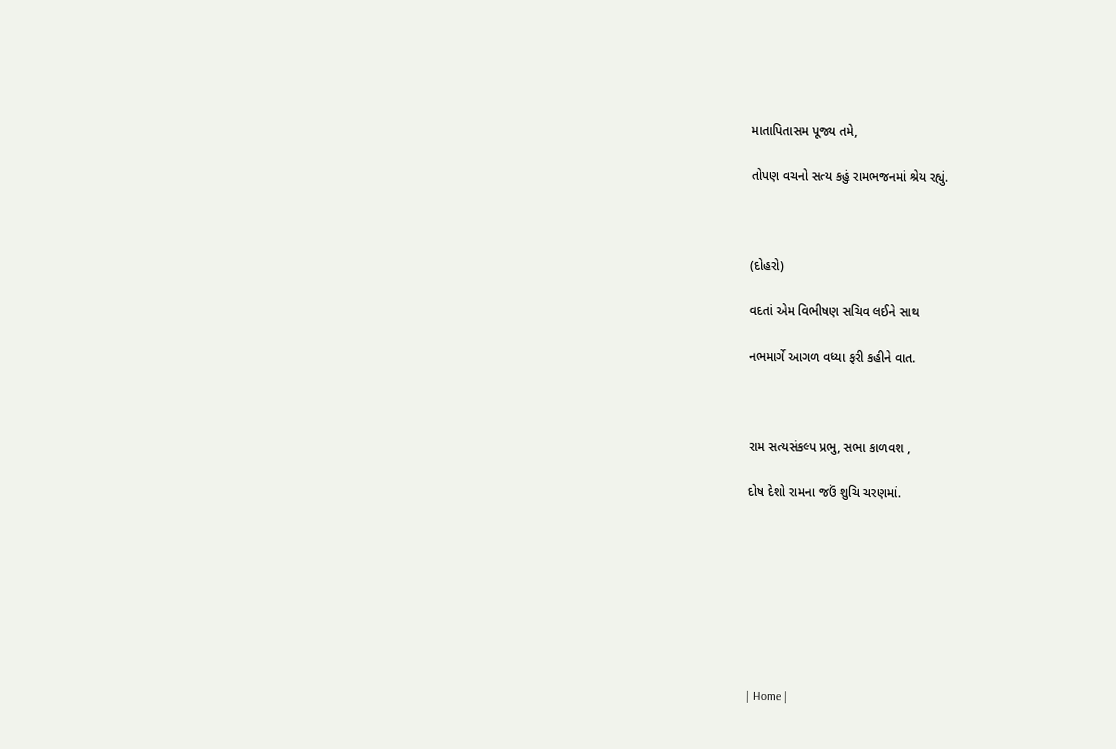માતાપિતાસમ પૂજ્ય તમે,

તોપણ વચનો સત્ય કહું રામભજનમાં શ્રેય રહ્યું.



(દોહરો)

વદતાં એમ વિભીષણ સચિવ લઈને સાથ

નભમાર્ગે આગળ વધ્યા ફરી કહીને વાત.



રામ સત્યસંકલ્પ પ્રભુ, સભા કાળવશ ,

દોષ દેશો રામના જઉં શુચિ ચરણમાં.








| Home |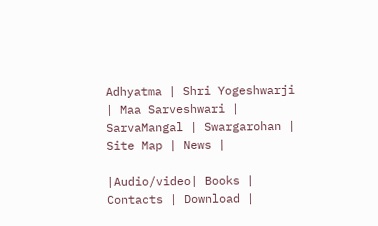Adhyatma | Shri Yogeshwarji | Maa Sarveshwari | SarvaMangal | Swargarohan |  Site Map | News |

|Audio/video| Books | Contacts | Download |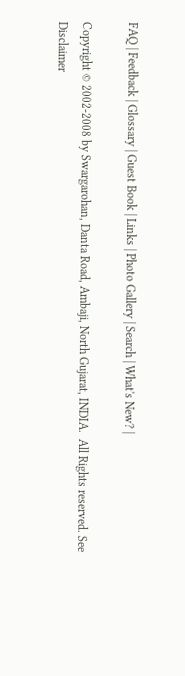FAQ | Feedback | Glossary | Guest Book | Links | Photo Gallery | Search | What's New? |

Copyright © 2002-2008 by Swargarohan, Danta Road, Ambaji, North Gujarat, INDIA.  All Rights reserved. See Disclaimer